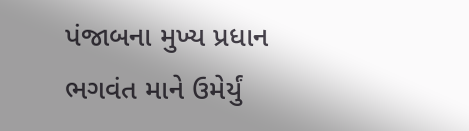પંજાબના મુખ્ય પ્રધાન ભગવંત માને ઉમેર્યું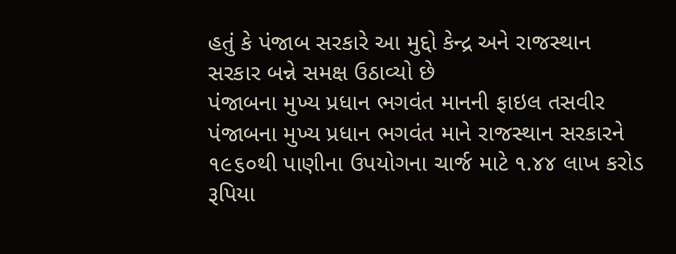હતું કે પંજાબ સરકારે આ મુદ્દો કેન્દ્ર અને રાજસ્થાન સરકાર બન્ને સમક્ષ ઉઠાવ્યો છે
પંજાબના મુખ્ય પ્રધાન ભગવંત માનની ફાઇલ તસવીર
પંજાબના મુખ્ય પ્રધાન ભગવંત માને રાજસ્થાન સરકારને ૧૯૬૦થી પાણીના ઉપયોગના ચાર્જ માટે ૧.૪૪ લાખ કરોડ રૂપિયા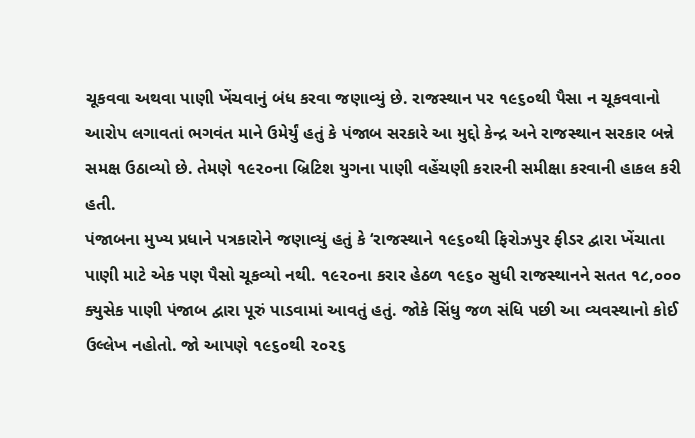ચૂકવવા અથવા પાણી ખેંચવાનું બંધ કરવા જણાવ્યું છે. રાજસ્થાન પર ૧૯૬૦થી પૈસા ન ચૂકવવાનો આરોપ લગાવતાં ભગવંત માને ઉમેર્યું હતું કે પંજાબ સરકારે આ મુદ્દો કેન્દ્ર અને રાજસ્થાન સરકાર બન્ને સમક્ષ ઉઠાવ્યો છે. તેમણે ૧૯૨૦ના બ્રિટિશ યુગના પાણી વહેંચણી કરારની સમીક્ષા કરવાની હાકલ કરી હતી.
પંજાબના મુખ્ય પ્રધાને પત્રકારોને જણાવ્યું હતું કે ‘રાજસ્થાને ૧૯૬૦થી ફિરોઝપુર ફીડર દ્વારા ખેંચાતા પાણી માટે એક પણ પૈસો ચૂકવ્યો નથી. ૧૯૨૦ના કરાર હેઠળ ૧૯૬૦ સુધી રાજસ્થાનને સતત ૧૮,૦૦૦ ક્યુસેક પાણી પંજાબ દ્વારા પૂરું પાડવામાં આવતું હતું. જોકે સિંધુ જળ સંધિ પછી આ વ્યવસ્થાનો કોઈ ઉલ્લેખ નહોતો. જો આપણે ૧૯૬૦થી ૨૦૨૬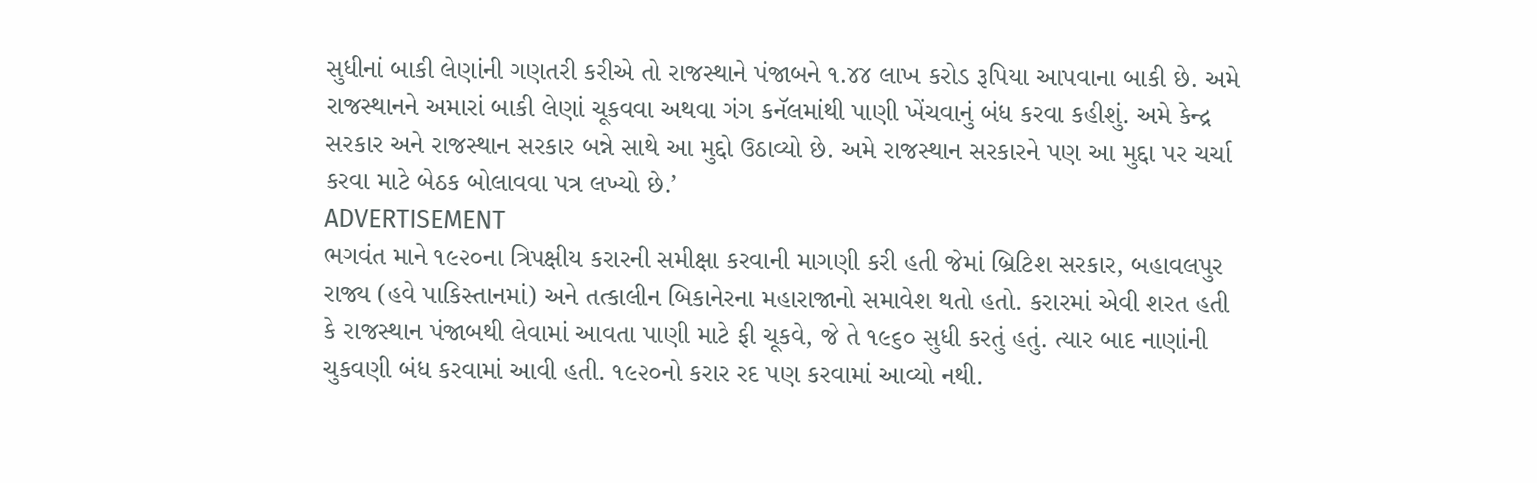સુધીનાં બાકી લેણાંની ગણતરી કરીએ તો રાજસ્થાને પંજાબને ૧.૪૪ લાખ કરોડ રૂપિયા આપવાના બાકી છે. અમે રાજસ્થાનને અમારાં બાકી લેણાં ચૂકવવા અથવા ગંગ કનૅલમાંથી પાણી ખેંચવાનું બંધ કરવા કહીશું. અમે કેન્દ્ર સરકાર અને રાજસ્થાન સરકાર બન્ને સાથે આ મુદ્દો ઉઠાવ્યો છે. અમે રાજસ્થાન સરકારને પણ આ મુદ્દા પર ચર્ચા કરવા માટે બેઠક બોલાવવા પત્ર લખ્યો છે.’
ADVERTISEMENT
ભગવંત માને ૧૯૨૦ના ત્રિપક્ષીય કરારની સમીક્ષા કરવાની માગણી કરી હતી જેમાં બ્રિટિશ સરકાર, બહાવલપુર રાજ્ય (હવે પાકિસ્તાનમાં) અને તત્કાલીન બિકાનેરના મહારાજાનો સમાવેશ થતો હતો. કરારમાં એવી શરત હતી કે રાજસ્થાન પંજાબથી લેવામાં આવતા પાણી માટે ફી ચૂકવે, જે તે ૧૯૬૦ સુધી કરતું હતું. ત્યાર બાદ નાણાંની ચુકવણી બંધ કરવામાં આવી હતી. ૧૯૨૦નો કરાર રદ પણ કરવામાં આવ્યો નથી.